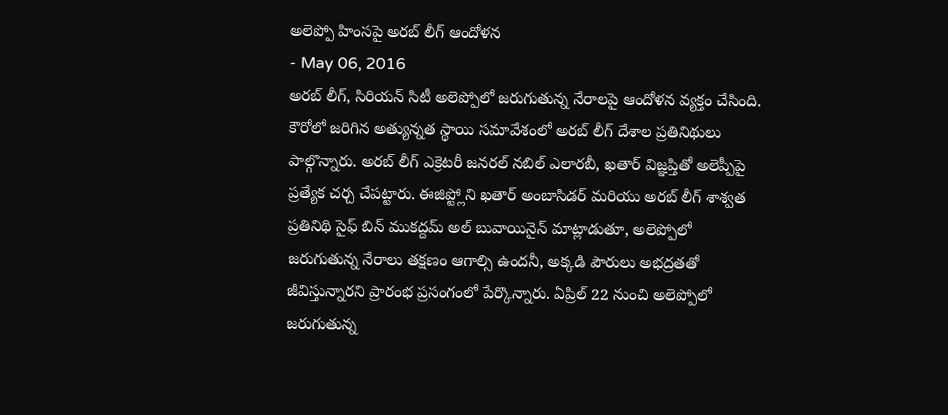అలెప్పో హింసపై అరబ్ లీగ్ ఆందోళన
- May 06, 2016
అరబ్ లీగ్, సిరియన్ సిటీ అలెప్పోలో జరుగుతున్న నేరాలపై ఆందోళన వ్యక్తం చేసింది. కౌరోలో జరిగిన అత్యున్నత స్థాయి సమావేశంలో అరబ్ లీగ్ దేశాల ప్రతినిథులు పాల్గొన్నారు. అరబ్ లీగ్ ఎక్రెటరీ జనరల్ నబిల్ ఎలారబీ, ఖతార్ విజ్ఞప్తితో అలెప్పీపై ప్రత్యేక చర్చ చేపట్టారు. ఈజిప్ట్లోని ఖతార్ అంబాసిడర్ మరియు అరబ్ లీగ్ శాశ్వత ప్రతినిథి సైఫ్ బిన్ ముకద్దమ్ అల్ బువాయినైన్ మాట్లాడుతూ, అలెప్పోలో జరుగుతున్న నేరాలు తక్షణం ఆగాల్సి ఉందనీ, అక్కడి పౌరులు అభద్రతతో జీవిస్తున్నారని ప్రారంభ ప్రసంగంలో పేర్కొన్నారు. ఏప్రిల్ 22 నుంచి అలెప్పోలో జరుగుతున్న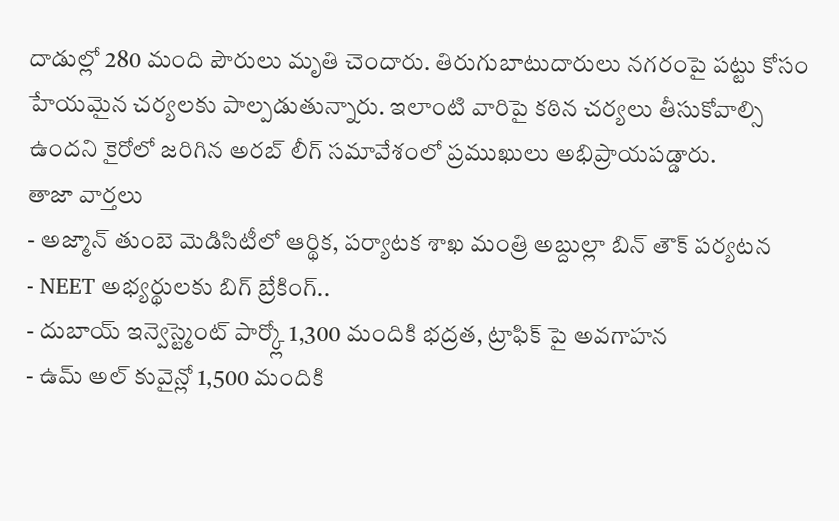దాడుల్లో 280 మంది పౌరులు మృతి చెందారు. తిరుగుబాటుదారులు నగరంపై పట్టు కోసం హేయమైన చర్యలకు పాల్పడుతున్నారు. ఇలాంటి వారిపై కఠిన చర్యలు తీసుకోవాల్సి ఉందని కైరోలో జరిగిన అరబ్ లీగ్ సమావేశంలో ప్రముఖులు అభిప్రాయపడ్డారు.
తాజా వార్తలు
- అజ్మాన్ తుంబె మెడిసిటీలో ఆర్థిక, పర్యాటక శాఖ మంత్రి అబ్దుల్లా బిన్ తౌక్ పర్యటన
- NEET అభ్యర్థులకు బిగ్ బ్రేకింగ్..
- దుబాయ్ ఇన్వెస్ట్మెంట్ పార్క్లో 1,300 మందికి భద్రత, ట్రాఫిక్ పై అవగాహన
- ఉమ్ అల్ కువైన్లో 1,500 మందికి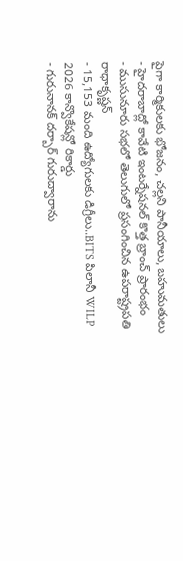పైగా కార్మికులకు భోజనం, చల్లని పానీయాలు, బహుమతులు
- హైదరాబాద్లో కావేటి ఇంటర్నేషనల్ కొత్త బ్రాంచ్ ప్రారంభం
- ముసునూరు సభలో తెలుగులో ప్రసంగించిన ఉపరాష్ట్రపతి రాధాకృష్ణన్
- 15,153 మంది ఉద్యోగులకు డిగ్రీలు..BITS పిలానీ WILP 2026 కాన్వొకేషన్లో రికార్డు
- గురునానక్ దర్బార్ గురుద్వారాను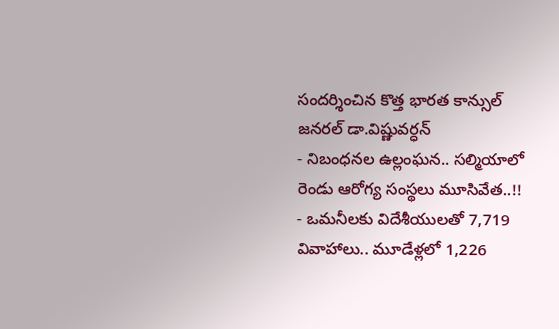సందర్శించిన కొత్త భారత కాన్సుల్ జనరల్ డా.విష్ణువర్ధన్
- నిబంధనల ఉల్లంఘన.. సల్మియాలో రెండు ఆరోగ్య సంస్థలు మూసివేత..!!
- ఒమనీలకు విదేశీయులతో 7,719 వివాహాలు.. మూడేళ్లలో 1,226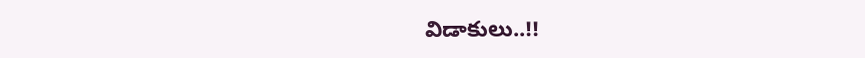విడాకులు..!!